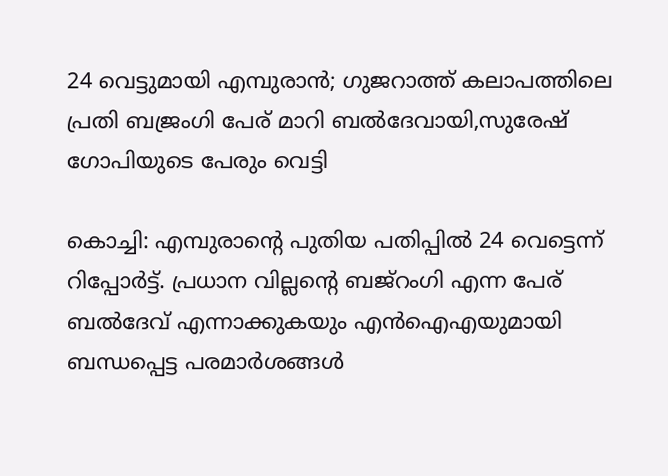24 വെട്ടുമായി എമ്പുരാന്‍; ഗുജറാത്ത് കലാപത്തിലെ പ്രതി ബജ്രംഗി പേര് മാറി ബല്‍ദേവായി,സുരേഷ് ഗോപിയുടെ പേരും വെട്ടി

കൊച്ചി: എമ്പുരാന്റെ പുതിയ പതിപ്പിൽ 24 വെട്ടെന്ന് റിപ്പോർട്ട്. പ്രധാന വില്ലന്റെ ബജ്റംഗി എന്ന പേര് ബൽദേവ് എന്നാക്കുകയും എൻഐഎയുമായി ബന്ധപ്പെട്ട പരമാർശങ്ങൾ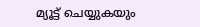മ്യൂട്ട് ചെയ്യുകയും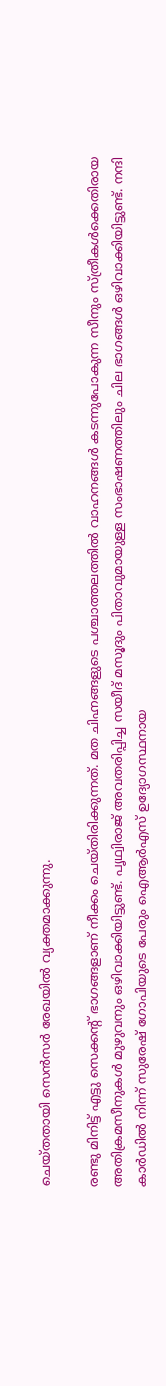ചെയ്തതായി സെൻസർ രേഖയിൽ വ്യക്തമാക്കുന്നു.

രണ്ടു മിനിട്ട് എട്ടു സെക്കന്റ് ഭാഗങ്ങളാണ് നീക്കം ചെയ്തിരിക്കുന്നത്. മത ചിഹ്നങ്ങളുടെ പശ്ചാത്തലത്തിൽ വാഹനങ്ങൾ കടന്നുപോകുന്ന സീനും സ്ത്രീകൾക്കെതിരായ അതിക്രമസീനുകൾ മുഴുവനും ഒഴിവാക്കിയിട്ടുണ്ട്. പൃഥ്വിരാജ് അവതരിപ്പിച്ച സയീദ് മസൂദും പിതാവുമായുള്ള സംഭാഷണത്തിലും ചില ഭാഗങ്ങൾ ഒഴിവാക്കിയിട്ടുണ്ട്. നന്ദി കാർഡിൽ നിന്ന് സുരേഷ് ഗോപിയുടെ പേരും ഐആർഎസ് ഉദ്യോഗസ്ഥനായ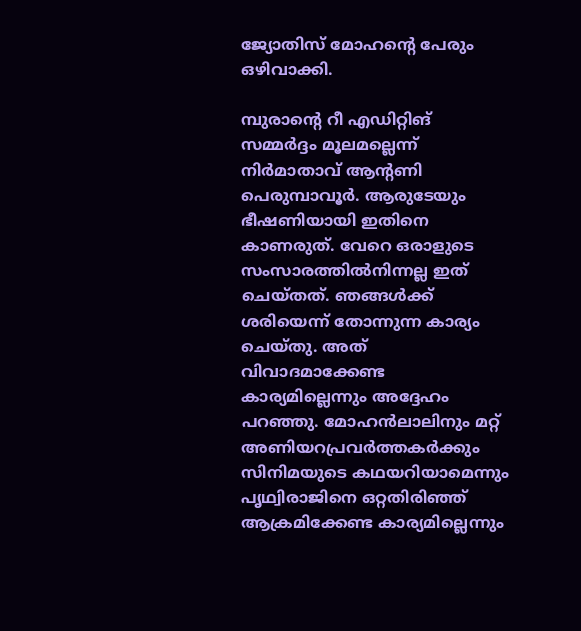ജ്യോതിസ് മോഹന്റെ പേരും ഒഴിവാക്കി.

മ്പുരാന്റെ റീ എഡിറ്റിങ് സമ്മര്‍ദ്ദം മൂലമല്ലെന്ന് നിര്‍മാതാവ് ആന്റണി പെരുമ്പാവൂര്‍. ആരുടേയും ഭീഷണിയായി ഇതിനെ കാണരുത്. വേറെ ഒരാളുടെ സംസാരത്തില്‍നിന്നല്ല ഇത് ചെയ്തത്. ഞങ്ങള്‍ക്ക് ശരിയെന്ന് തോന്നുന്ന കാര്യം ചെയ്തു. അത് വിവാദമാക്കേണ്ട കാര്യമില്ലെന്നും അദ്ദേഹം പറഞ്ഞു. മോഹന്‍ലാലിനും മറ്റ് അണിയറപ്രവര്‍ത്തകര്‍ക്കും സിനിമയുടെ കഥയറിയാമെന്നും പൃഥ്വിരാജിനെ ഒറ്റതിരിഞ്ഞ് ആക്രമിക്കേണ്ട കാര്യമില്ലെന്നും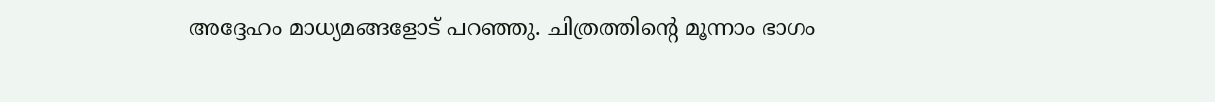അദ്ദേഹം മാധ്യമങ്ങളോട് പറഞ്ഞു. ചിത്രത്തിന്റെ മൂന്നാം ഭാഗം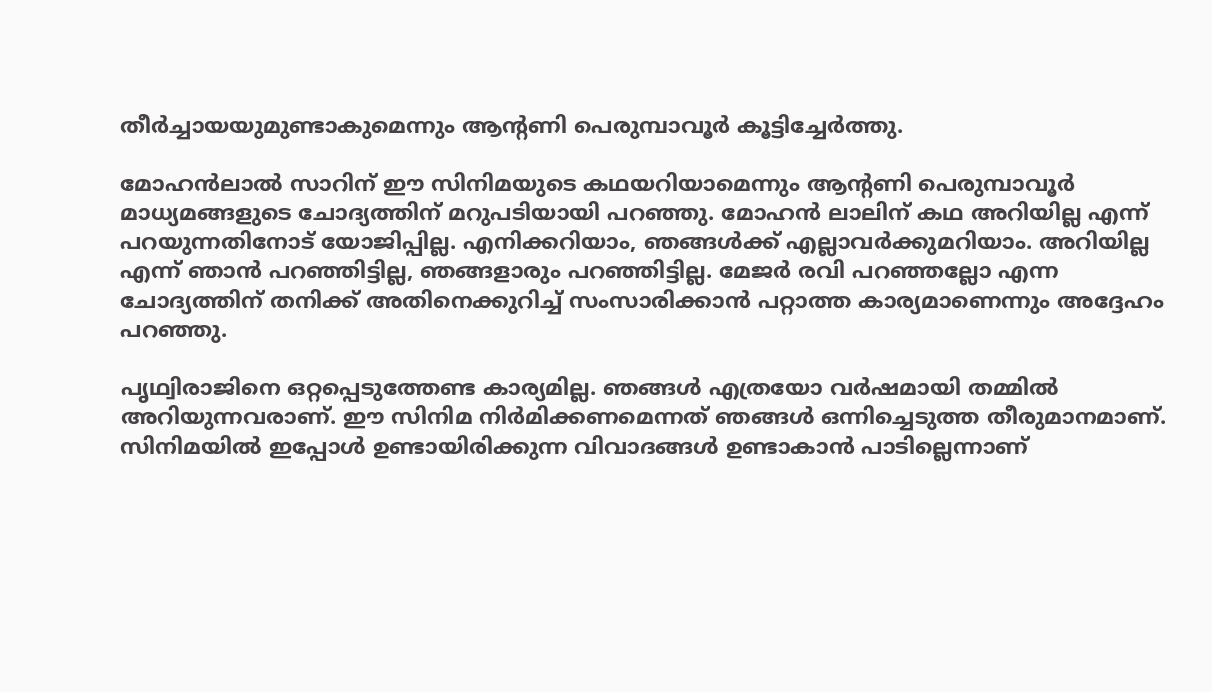തീര്‍ച്ചായയുമുണ്ടാകുമെന്നും ആന്റണി പെരുമ്പാവൂര്‍ കൂട്ടിച്ചേര്‍ത്തു.

മോഹന്‍ലാല്‍ സാറിന് ഈ സിനിമയുടെ കഥയറിയാമെന്നും ആന്റണി പെരുമ്പാവൂര്‍ മാധ്യമങ്ങളുടെ ചോദ്യത്തിന് മറുപടിയായി പറഞ്ഞു. മോഹന്‍ ലാലിന് കഥ അറിയില്ല എന്ന് പറയുന്നതിനോട് യോജിപ്പില്ല. എനിക്കറിയാം, ഞങ്ങള്‍ക്ക് എല്ലാവര്‍ക്കുമറിയാം. അറിയില്ല എന്ന് ഞാന്‍ പറഞ്ഞിട്ടില്ല, ഞങ്ങളാരും പറഞ്ഞിട്ടില്ല. മേജര്‍ രവി പറഞ്ഞല്ലോ എന്ന ചോദ്യത്തിന് തനിക്ക് അതിനെക്കുറിച്ച് സംസാരിക്കാന്‍ പറ്റാത്ത കാര്യമാണെന്നും അദ്ദേഹം പറഞ്ഞു.

പൃഥ്വിരാജിനെ ഒറ്റപ്പെടുത്തേണ്ട കാര്യമില്ല. ഞങ്ങള്‍ എത്രയോ വര്‍ഷമായി തമ്മില്‍ അറിയുന്നവരാണ്. ഈ സിനിമ നിര്‍മിക്കണമെന്നത് ഞങ്ങള്‍ ഒന്നിച്ചെടുത്ത തീരുമാനമാണ്. സിനിമയില്‍ ഇപ്പോള്‍ ഉണ്ടായിരിക്കുന്ന വിവാദങ്ങള്‍ ഉണ്ടാകാന്‍ പാടില്ലെന്നാണ്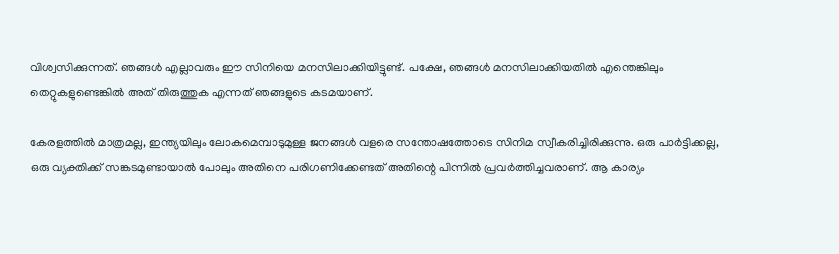വിശ്വസിക്കുന്നത്. ഞങ്ങള്‍ എല്ലാവരും ഈ സിനിയെ മനസിലാക്കിയിട്ടുണ്ട്. പക്ഷേ, ഞങ്ങള്‍ മനസിലാക്കിയതില്‍ എന്തെങ്കിലും തെറ്റുകളുണ്ടെങ്കില്‍ അത് തിരുത്തുക എന്നത് ഞങ്ങളുടെ കടമയാണ്.

കേരളത്തില്‍ മാത്രമല്ല, ഇന്ത്യയിലും ലോകമെമ്പാടുമുള്ള ജനങ്ങള്‍ വളരെ സന്തോഷത്തോടെ സിനിമ സ്വീകരിച്ചിരിക്കുന്നു. ഒരു പാര്‍ട്ടിക്കല്ല, ഒരു വ്യക്തിക്ക് സങ്കടമുണ്ടായാല്‍ പോലും അതിനെ പരിഗണിക്കേണ്ടത് അതിന്റെ പിന്നില്‍ പ്രവര്‍ത്തിച്ചവരാണ്. ആ കാര്യം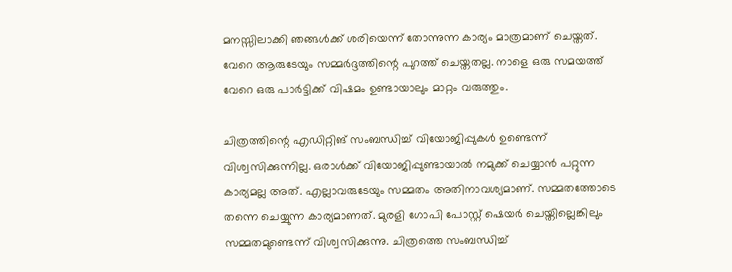മനസ്സിലാക്കി ഞങ്ങള്‍ക്ക് ശരിയെന്ന് തോന്നുന്ന കാര്യം മാത്രമാണ് ചെയ്തത്. വേറെ ആരുടേയും സമ്മര്‍ദ്ദത്തിന്റെ പുറത്ത് ചെയ്തതല്ല. നാളെ ഒരു സമയത്ത് വേറെ ഒരു പാര്‍ട്ടിക്ക് വിഷമം ഉണ്ടായാലും മാറ്റം വരുത്തും.

ചിത്രത്തിന്റെ എഡിറ്റിങ് സംബന്ധിച്ച് വിയോജിപ്പുകള്‍ ഉണ്ടെന്ന് വിശ്വസിക്കുന്നില്ല. ഒരാള്‍ക്ക് വിയോജിപ്പുണ്ടായാല്‍ നമുക്ക് ചെയ്യാന്‍ പറ്റുന്ന കാര്യമല്ല അത്. എല്ലാവരുടേയും സമ്മതം അതിനാവശ്യമാണ്. സമ്മതത്തോടെ തന്നെ ചെയ്യുന്ന കാര്യമാണത്. മുരളി ഗോപി പോസ്റ്റ് ഷെയര്‍ ചെയ്തില്ലെങ്കിലും സമ്മതമുണ്ടെന്ന് വിശ്വസിക്കുന്നു. ചിത്രത്തെ സംബന്ധിച്ച്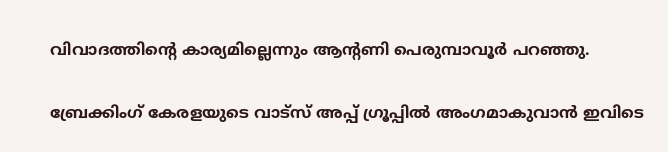വിവാദത്തിന്റെ കാര്യമില്ലെന്നും ആന്റണി പെരുമ്പാവൂര്‍ പറഞ്ഞു.

ബ്രേക്കിംഗ് കേരളയുടെ വാട്സ് അപ്പ് ഗ്രൂപ്പിൽ അംഗമാകുവാൻ ഇവിടെ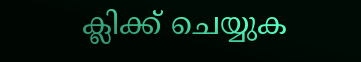ക്ലിക്ക് ചെയ്യുക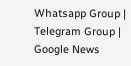Whatsapp Group | Telegram Group | Google News